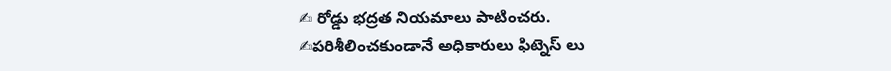✍ రోడ్డు భద్రత నియమాలు పాటించరు.
✍పరిశీలించకుండానే అధికారులు ఫిట్నెస్ లు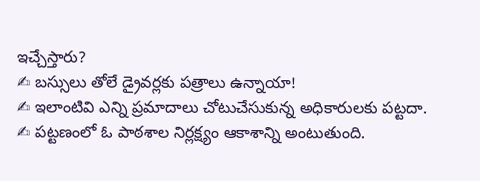ఇచ్చేస్తారు?
✍ బస్సులు తోలే డ్రైవర్లకు పత్రాలు ఉన్నాయా!
✍ ఇలాంటివి ఎన్ని ప్రమాదాలు చోటుచేసుకున్న అధికారులకు పట్టదా.
✍ పట్టణంలో ఓ పాఠశాల నిర్లక్ష్యం ఆకాశాన్ని అంటుతుంది.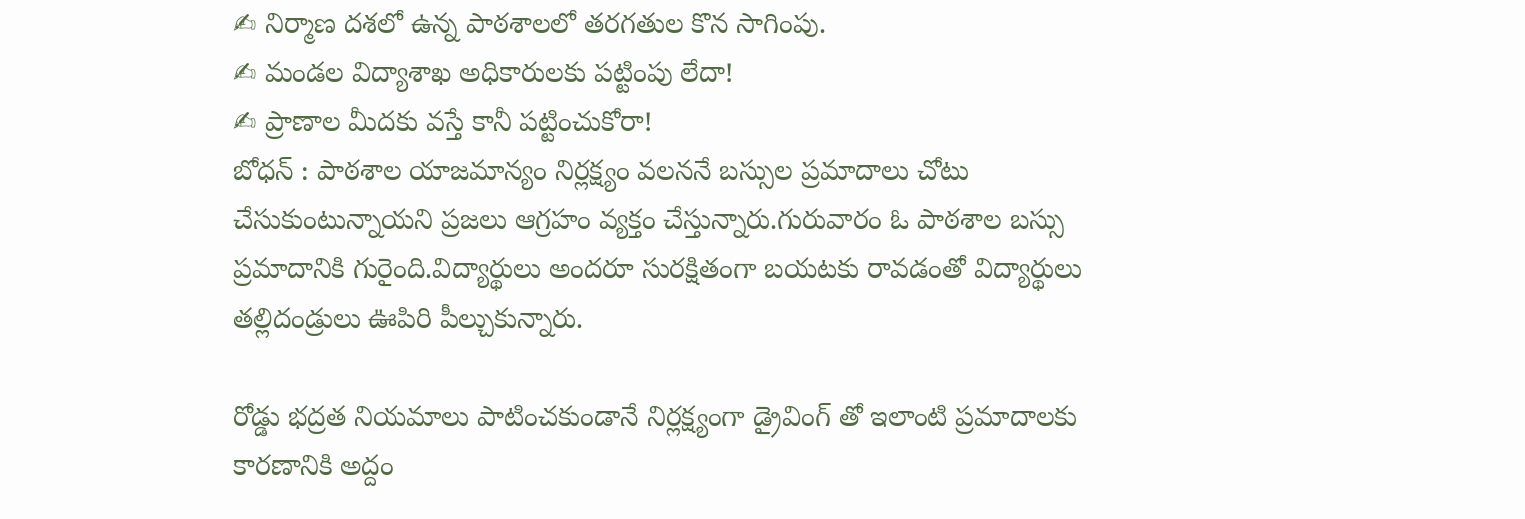✍ నిర్మాణ దశలో ఉన్న పాఠశాలలో తరగతుల కొన సాగింపు.
✍ మండల విద్యాశాఖ అధికారులకు పట్టింపు లేదా!
✍ ప్రాణాల మీదకు వస్తే కానీ పట్టించుకోరా!
బోధన్ : పాఠశాల యాజమాన్యం నిర్లక్ష్యం వలననే బస్సుల ప్రమాదాలు చోటు చేసుకుంటున్నాయని ప్రజలు ఆగ్రహం వ్యక్తం చేస్తున్నారు.గురువారం ఓ పాఠశాల బస్సు ప్రమాదానికి గురైంది.విద్యార్థులు అందరూ సురక్షితంగా బయటకు రావడంతో విద్యార్థులు తల్లిదండ్రులు ఊపిరి పీల్చుకున్నారు.

రోడ్డు భద్రత నియమాలు పాటించకుండానే నిర్లక్ష్యంగా డ్రైవింగ్ తో ఇలాంటి ప్రమాదాలకు కారణానికి అద్దం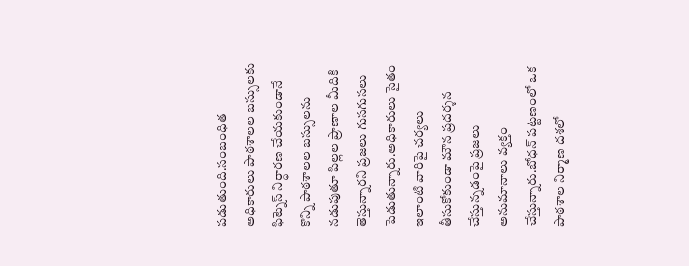పడుతుంది.సంబంధిత అధికారులు పాఠశాలల బస్సులకు ఫిట్నెస్ నిర్ధారణ చేయకుండానే కొన్ని పాఠశాలల బస్సులను నడుపుతూ పిల్లల ప్రాణాల మీదికి తెస్తున్నారని ప్రజలు గుసగుసలు పెడుతున్నారు.అధికారులు సైతం ఇలాంటి వారిపై చర్యలు తీసుకోకుండా మౌన ప్రదర్శన చేస్తున్నడంపై ప్రజలు అనుమానాలు వ్యక్తం చేస్తున్నారు.బోధన్ పట్టణంలో ఒక పాఠశాల నిర్మాణ దశలో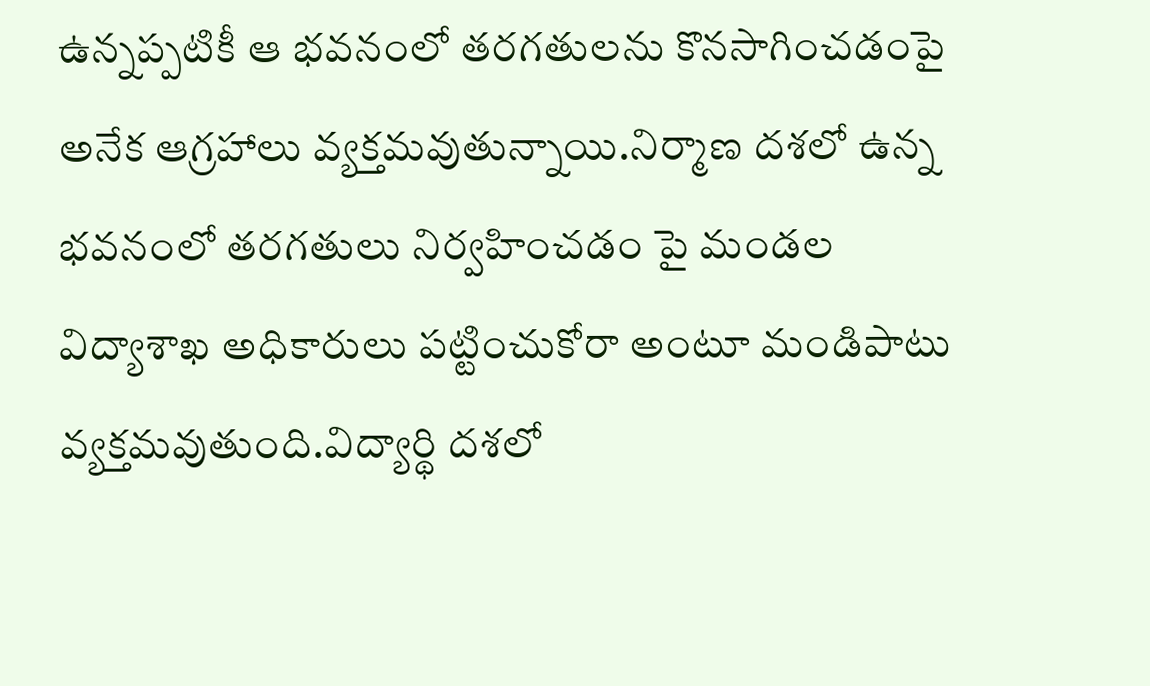ఉన్నప్పటికీ ఆ భవనంలో తరగతులను కొనసాగించడంపై అనేక ఆగ్రహాలు వ్యక్తమవుతున్నాయి.నిర్మాణ దశలో ఉన్న భవనంలో తరగతులు నిర్వహించడం పై మండల విద్యాశాఖ అధికారులు పట్టించుకోరా అంటూ మండిపాటు వ్యక్తమవుతుంది.విద్యార్థి దశలో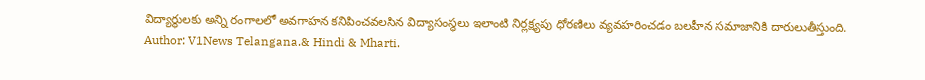విద్యార్థులకు అన్ని రంగాలలో అవగాహన కనిపించవలసిన విద్యాసంస్థలు ఇలాంటి నిర్లక్ష్యపు ధోరణిలు వ్యవహరించడం బలహీన సమాజానికి దారులుతీస్తుంది.
Author: V1News Telangana.& Hindi & Mharti.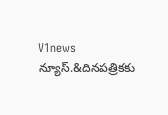V1news న్యూస్.&దినపత్రికకు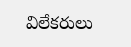విలేకరులు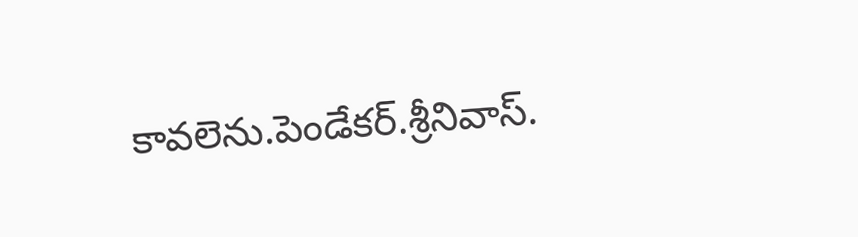కావలెను.పెండేకర్.శ్రీనివాస్.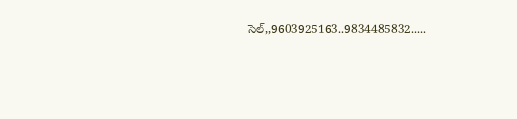సెల్,,9603925163..9834485832.....